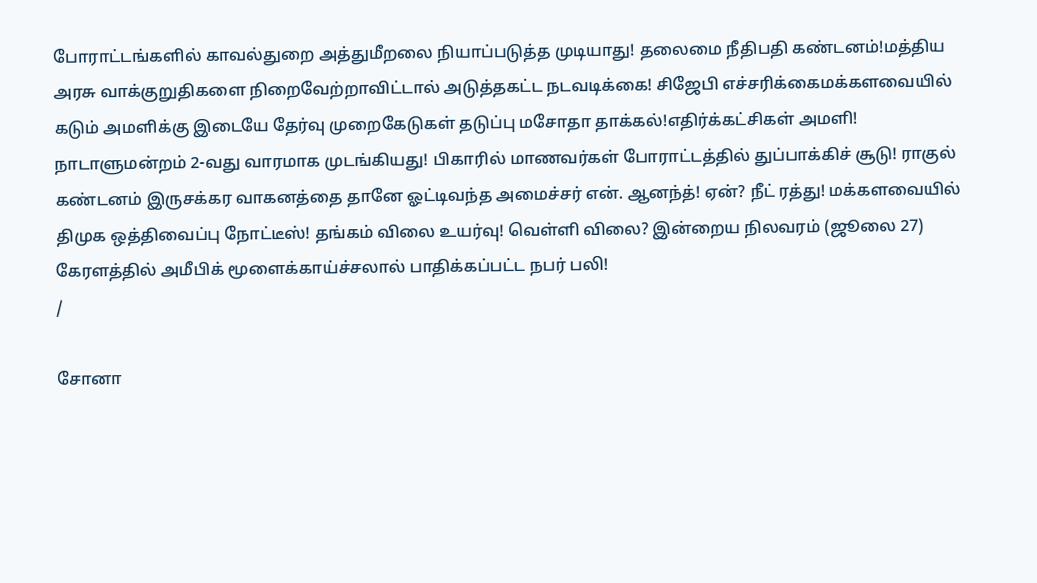போராட்டங்களில் காவல்துறை அத்துமீறலை நியாப்படுத்த முடியாது! தலைமை நீதிபதி கண்டனம்!மத்திய அரசு வாக்குறுதிகளை நிறைவேற்றாவிட்டால் அடுத்தகட்ட நடவடிக்கை! சிஜேபி எச்சரிக்கைமக்களவையில் கடும் அமளிக்கு இடையே தேர்வு முறைகேடுகள் தடுப்பு மசோதா தாக்கல்!எதிர்க்கட்சிகள் அமளி! நாடாளுமன்றம் 2-வது வாரமாக முடங்கியது! பிகாரில் மாணவர்கள் போராட்டத்தில் துப்பாக்கிச் சூடு! ராகுல் கண்டனம் இருசக்கர வாகனத்தை தானே ஓட்டிவந்த அமைச்சர் என். ஆனந்த்! ஏன்? நீட் ரத்து! மக்களவையில் திமுக ஒத்திவைப்பு நோட்டீஸ்! தங்கம் விலை உயர்வு! வெள்ளி விலை? இன்றைய நிலவரம் (ஜூலை 27) கேரளத்தில் அமீபிக் மூளைக்காய்ச்சலால் பாதிக்கப்பட்ட நபர் பலி!
/

சோனா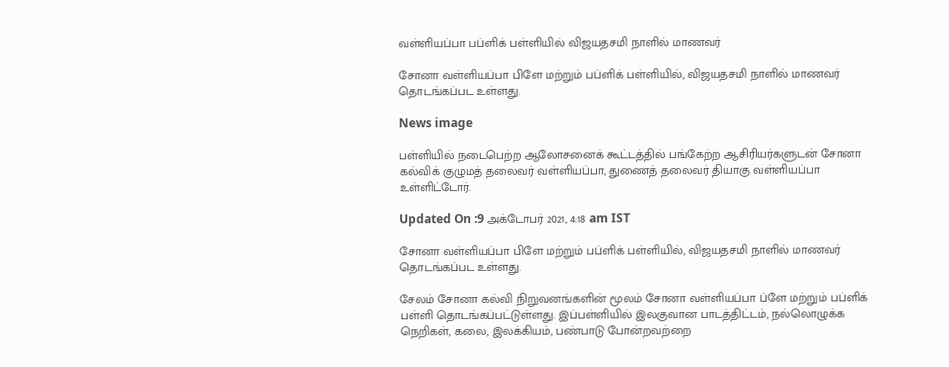வள்ளியப்பா பப்ளிக் பள்ளியில் விஜயதசமி நாளில் மாணவர்

சோனா வள்ளியப்பா பிளே மற்றும் பப்ளிக் பள்ளியில், விஜயதசமி நாளில் மாணவர் தொடங்கப்பட உள்ளது.

News image

பள்ளியில் நடைபெற்ற ஆலோசனைக் கூட்டத்தில் பங்கேற்ற ஆசிரியர்களுடன் சோனா கல்விக் குழுமத் தலைவர் வள்ளியப்பா, துணைத் தலைவர் தியாகு வள்ளியப்பா உள்ளிட்டோர்.

Updated On :9 அக்டோபர் 2021, 4:18 am IST

சோனா வள்ளியப்பா பிளே மற்றும் பப்ளிக் பள்ளியில், விஜயதசமி நாளில் மாணவர் தொடங்கப்பட உள்ளது.

சேலம் சோனா கல்வி நிறுவனங்களின் மூலம் சோனா வள்ளியப்பா ப்ளே மற்றும் பப்ளிக் பள்ளி தொடங்கப்பட்டுள்ளது. இப்பள்ளியில் இலகுவான பாடத்திட்டம், நல்லொழுக்க நெறிகள், கலை, இலக்கியம், பண்பாடு போன்றவற்றை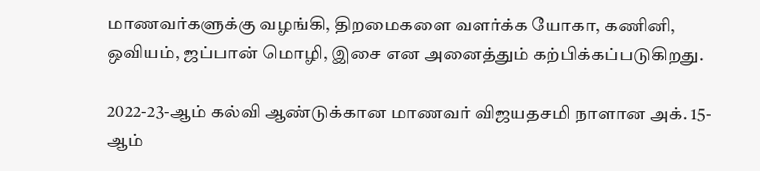மாணவர்களுக்கு வழங்கி, திறமைகளை வளர்க்க யோகா, கணினி, ஒவியம், ஜப்பான் மொழி, இசை என அனைத்தும் கற்பிக்கப்படுகிறது.

2022-23-ஆம் கல்வி ஆண்டுக்கான மாணவர் விஜயதசமி நாளான அக். 15-ஆம்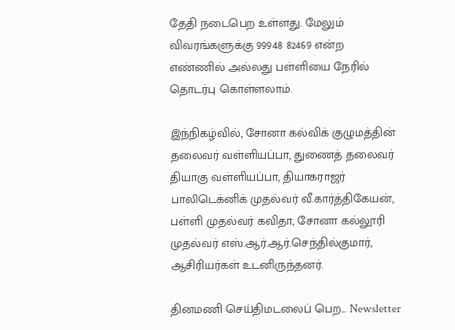தேதி நடைபெற உள்ளது. மேலும் விவரங்களுக்கு 99948 82469 என்ற எண்ணில் அல்லது பள்ளியை நேரில் தொடர்பு கொள்ளலாம்.

இந்நிகழ்வில், சோனா கல்விக் குழுமத்தின் தலைவர் வள்ளியப்பா, துணைத் தலைவர் தியாகு வள்ளியப்பா, தியாகராஜர் பாலிடெக்னிக் முதல்வர் வீ.கார்த்திகேயன், பள்ளி முதல்வர் கவிதா, சோனா கல்லூரி முதல்வர் எஸ்.ஆர்.ஆர்.செந்தில்குமார், ஆசிரியர்கள் உடனிருந்தனர்.

தினமணி செய்திமடலைப் பெற... Newsletter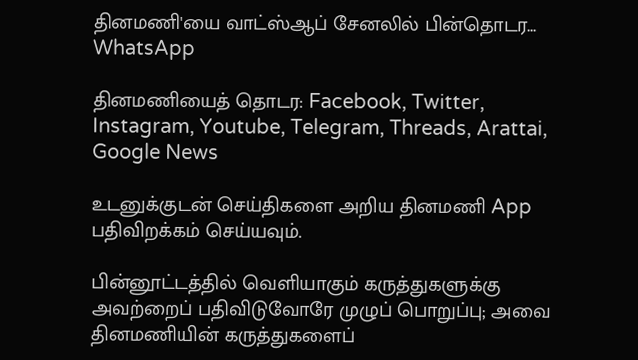தினமணி'யை வாட்ஸ்ஆப் சேனலில் பின்தொடர... WhatsApp

தினமணியைத் தொடர: Facebook, Twitter, Instagram, Youtube, Telegram, Threads, Arattai, Google News

உடனுக்குடன் செய்திகளை அறிய தினமணி App பதிவிறக்கம் செய்யவும்.

பின்னூட்டத்தில் வெளியாகும் கருத்துகளுக்கு அவற்றைப் பதிவிடுவோரே முழுப் பொறுப்பு; அவை தினமணியின் கருத்துகளைப்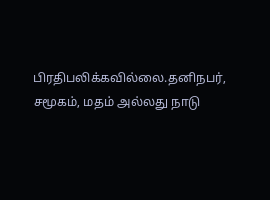பிரதிபலிக்கவில்லை.தனிநபர், சமூகம், மதம் அல்லது நாடு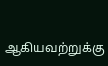ஆகியவற்றுக்கு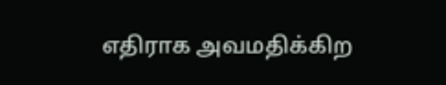எதிராக அவமதிக்கிற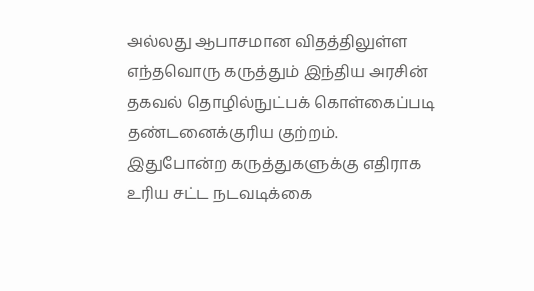அல்லது ஆபாசமான விதத்திலுள்ள எந்தவொரு கருத்தும் இந்திய அரசின் தகவல் தொழில்நுட்பக் கொள்கைப்படி தண்டனைக்குரிய குற்றம். இதுபோன்ற கருத்துகளுக்கு எதிராக உரிய சட்ட நடவடிக்கை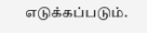எடுக்கப்படும்.